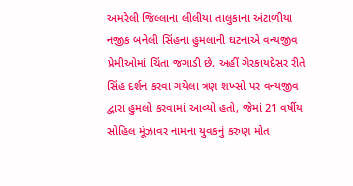અમરેલી જિલ્લાના લીલીયા તાલુકાના અંટાળીયા નજીક બનેલી સિંહના હુમલાની ઘટનાએ વન્યજીવ પ્રેમીઓમાં ચિંતા જગાડી છે. અહીં ગેરકાયદેસર રીતે સિંહ દર્શન કરવા ગયેલા ત્રણ શખ્સો પર વન્યજીવ દ્વારા હુમલો કરવામાં આવ્યો હતો, જેમાં 21 વર્ષીય સોહિલ મૂંઝાવર નામના યુવકનું કરુણ મોત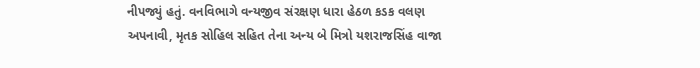નીપજ્યું હતું. વનવિભાગે વન્યજીવ સંરક્ષણ ધારા હેઠળ કડક વલણ અપનાવી, મૃતક સોહિલ સહિત તેના અન્ય બે મિત્રો યશરાજસિંહ વાજા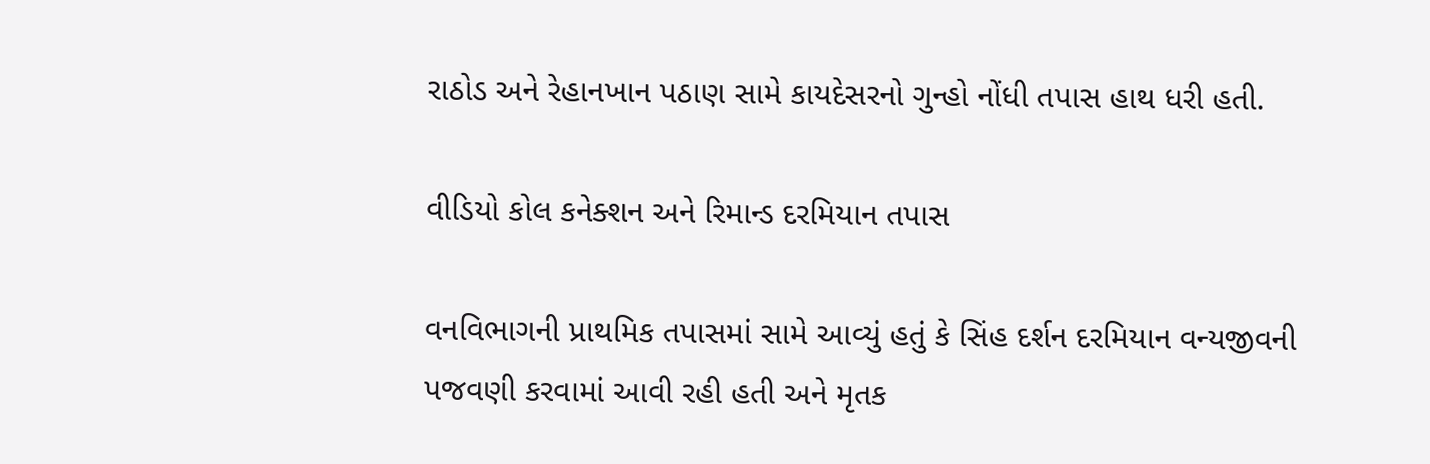રાઠોડ અને રેહાનખાન પઠાણ સામે કાયદેસરનો ગુન્હો નોંધી તપાસ હાથ ધરી હતી.

વીડિયો કોલ કનેક્શન અને રિમાન્ડ દરમિયાન તપાસ

વનવિભાગની પ્રાથમિક તપાસમાં સામે આવ્યું હતું કે સિંહ દર્શન દરમિયાન વન્યજીવની પજવણી કરવામાં આવી રહી હતી અને મૃતક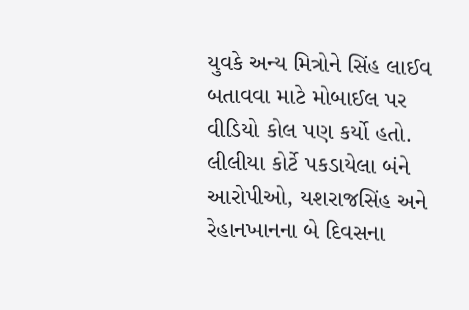યુવકે અન્ય મિત્રોને સિંહ લાઈવ બતાવવા માટે મોબાઈલ પર વીડિયો કોલ પણ કર્યો હતો. લીલીયા કોર્ટે પકડાયેલા બંને આરોપીઓ, યશરાજસિંહ અને રેહાનખાનના બે દિવસના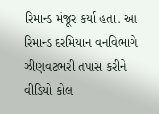રિમાન્ડ મંજૂર કર્યા હતા. આ રિમાન્ડ દરમિયાન વનવિભાગે ઝીણવટભરી તપાસ કરીને વીડિયો કોલ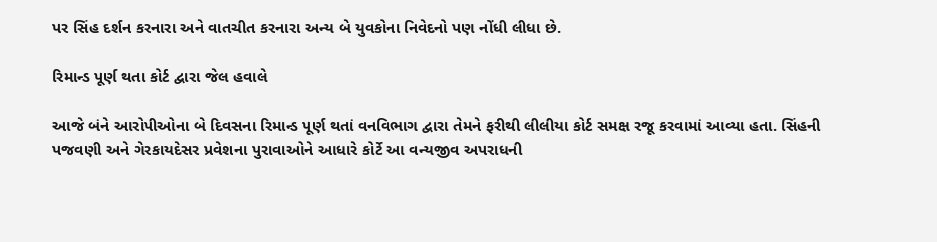પર સિંહ દર્શન કરનારા અને વાતચીત કરનારા અન્ય બે યુવકોના નિવેદનો પણ નોંધી લીધા છે.

રિમાન્ડ પૂર્ણ થતા કોર્ટ દ્વારા જેલ હવાલે

આજે બંને આરોપીઓના બે દિવસના રિમાન્ડ પૂર્ણ થતાં વનવિભાગ દ્વારા તેમને ફરીથી લીલીયા કોર્ટ સમક્ષ રજૂ કરવામાં આવ્યા હતા. સિંહની પજવણી અને ગેરકાયદેસર પ્રવેશના પુરાવાઓને આધારે કોર્ટે આ વન્યજીવ અપરાધની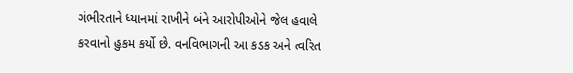ગંભીરતાને ધ્યાનમાં રાખીને બંને આરોપીઓને જેલ હવાલે કરવાનો હુકમ કર્યો છે. વનવિભાગની આ કડક અને ત્વરિત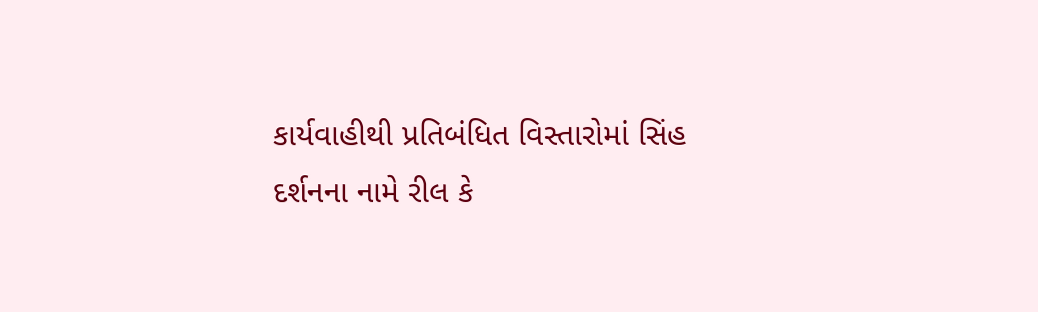કાર્યવાહીથી પ્રતિબંધિત વિસ્તારોમાં સિંહ દર્શનના નામે રીલ કે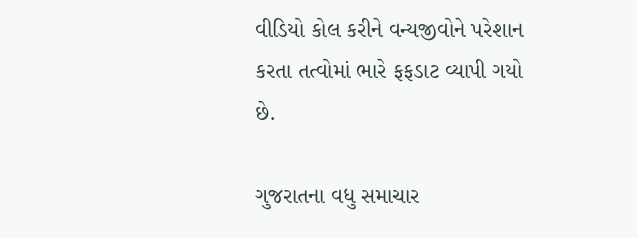વીડિયો કોલ કરીને વન્યજીવોને પરેશાન કરતા તત્વોમાં ભારે ફફડાટ વ્યાપી ગયો છે.

ગુજરાતના વધુ સમાચાર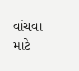વાંચવા માટે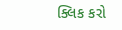ક્લિક કરો